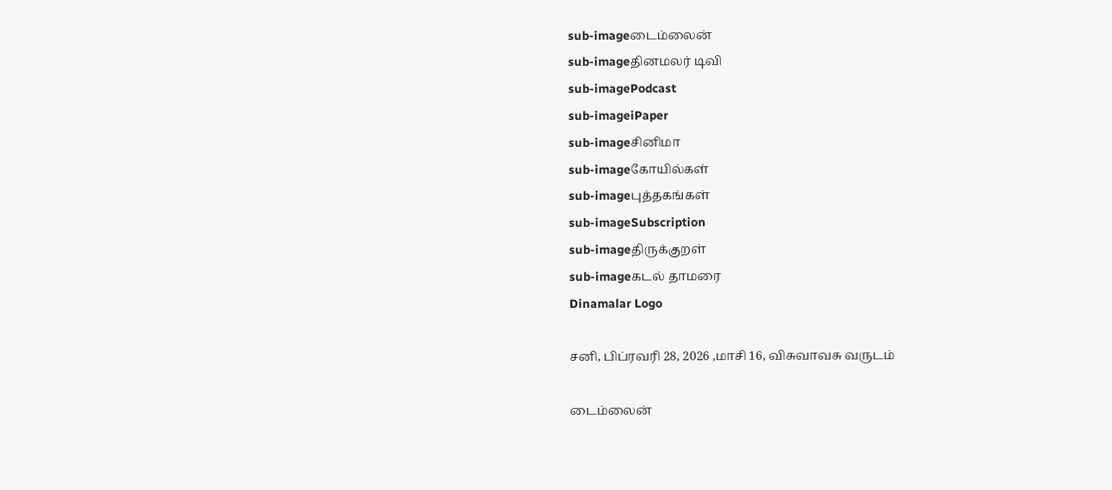sub-imageடைம்லைன்
sub-imageதினமலர் டிவி
sub-imagePodcast
sub-imageiPaper
sub-imageசினிமா
sub-imageகோயில்கள்
sub-imageபுத்தகங்கள்
sub-imageSubscription
sub-imageதிருக்குறள்
sub-imageகடல் தாமரை
Dinamalar Logo

சனி, பிப்ரவரி 28, 2026 ,மாசி 16, விசுவாவசு வருடம்

டைம்லைன்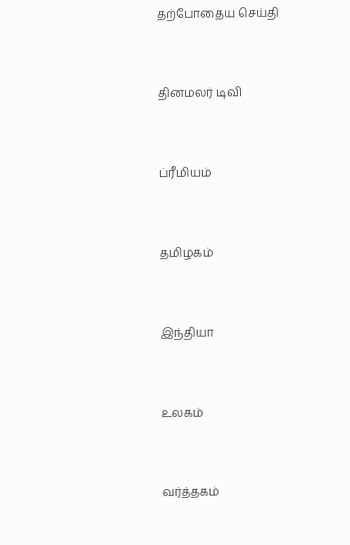தற்போதைய செய்தி


தினமலர் டிவி


ப்ரீமியம்


தமிழகம்


இந்தியா


உலகம்


வர்த்தகம்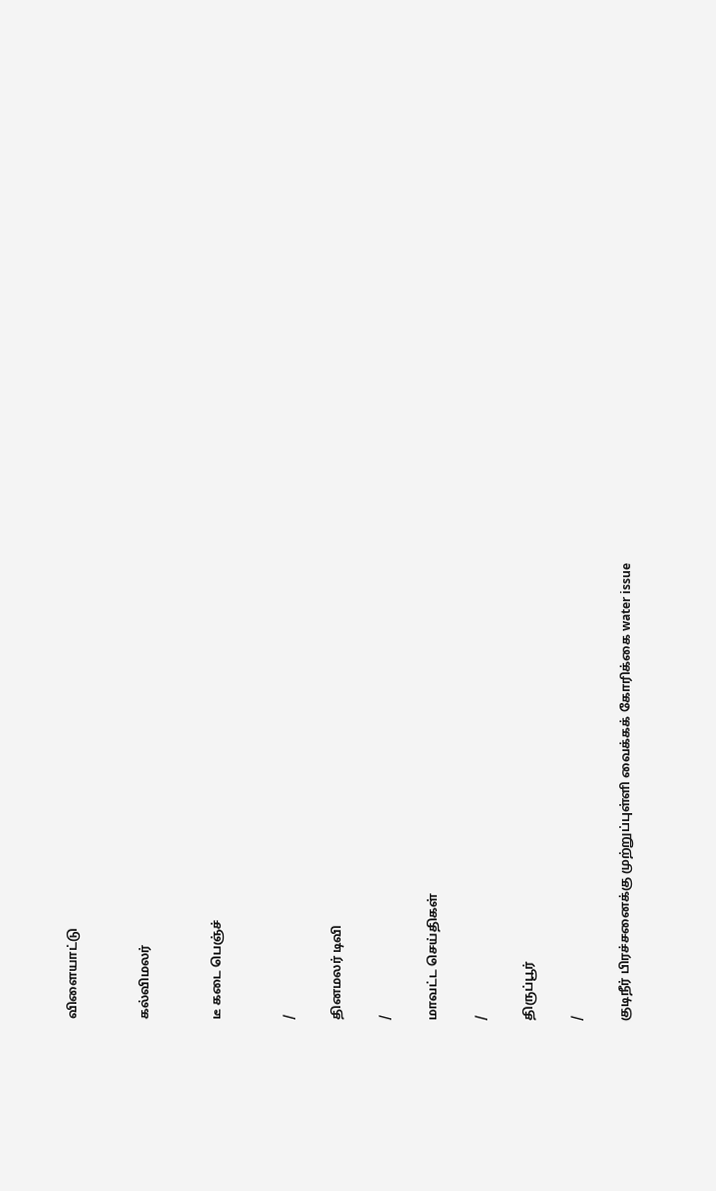விளையாட்டு


கல்விமலர்


டீ கடை பெஞ்ச்


/

தினமலர் டிவி

/

மாவட்ட செய்திகள்

/

திருப்பூர்

/

குடிநீர் பிரச்சனைக்கு முற்றுப்புள்ளி வைக்கக் கோரிக்கை water issue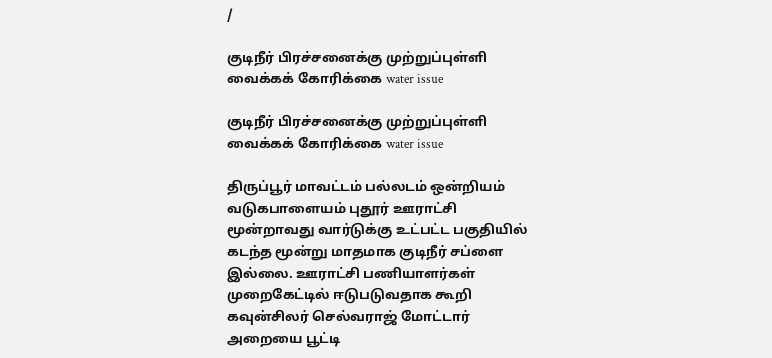/

குடிநீர் பிரச்சனைக்கு முற்றுப்புள்ளி வைக்கக் கோரிக்கை water issue

குடிநீர் பிரச்சனைக்கு முற்றுப்புள்ளி வைக்கக் கோரிக்கை water issue

திருப்பூர் மாவட்டம் பல்லடம் ஒன்றியம் வடுகபாளையம் புதூர் ஊராட்சி மூன்றாவது வார்டுக்கு உட்பட்ட பகுதியில் கடந்த மூன்று மாதமாக குடிநீர் சப்ளை இல்லை. ஊராட்சி பணியாளர்கள் முறைகேட்டில் ஈடுபடுவதாக கூறி கவுன்சிலர் செல்வராஜ் மோட்டார் அறையை பூட்டி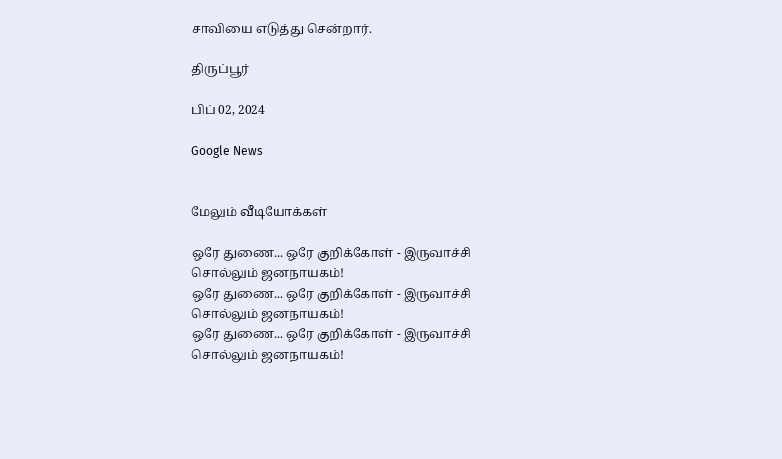சாவியை எடுத்து சென்றார்.

திருப்பூர்

பிப் 02, 2024

Google News


மேலும் வீடியோக்கள்

ஒரே துணை... ஒரே குறிக்கோள் - இருவாச்சி சொல்லும் ஜனநாயகம்!
ஒரே துணை... ஒரே குறிக்கோள் - இருவாச்சி சொல்லும் ஜனநாயகம்!
ஒரே துணை... ஒரே குறிக்கோள் - இருவாச்சி சொல்லும் ஜனநாயகம்!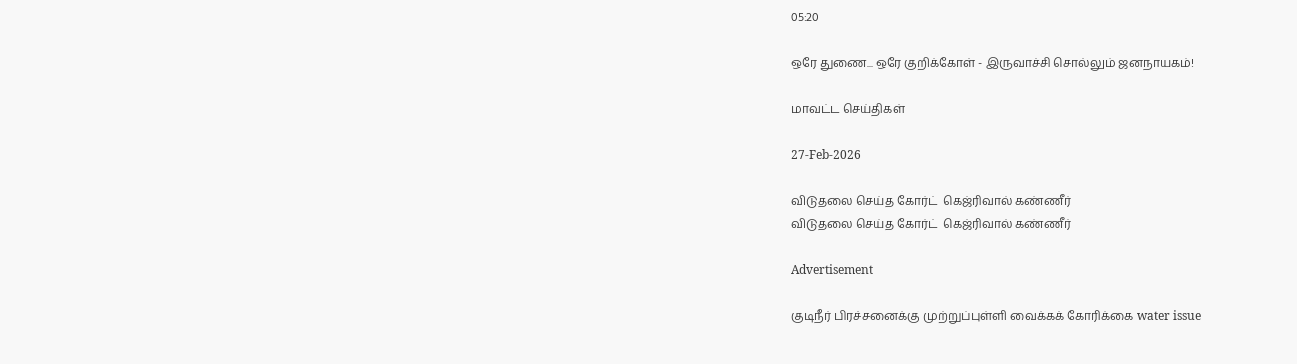05:20

ஒரே துணை... ஒரே குறிக்கோள் - இருவாச்சி சொல்லும் ஜனநாயகம்!

மாவட்ட செய்திகள்

27-Feb-2026

விடுதலை செய்த கோர்ட்  கெஜ்ரிவால் கண்ணீர்
விடுதலை செய்த கோர்ட்  கெஜ்ரிவால் கண்ணீர்

Advertisement

குடிநீர் பிரச்சனைக்கு முற்றுப்புள்ளி வைக்கக் கோரிக்கை water issue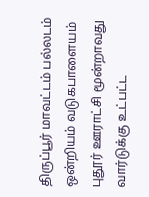திருப்பூர் மாவட்டம் பல்லடம் ஒன்றியம் வடுகபாளையம் புதூர் ஊராட்சி மூன்றாவது வார்டுக்கு உட்பட்ட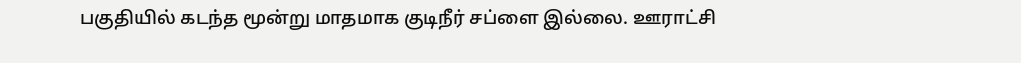பகுதியில் கடந்த மூன்று மாதமாக குடிநீர் சப்ளை இல்லை. ஊராட்சி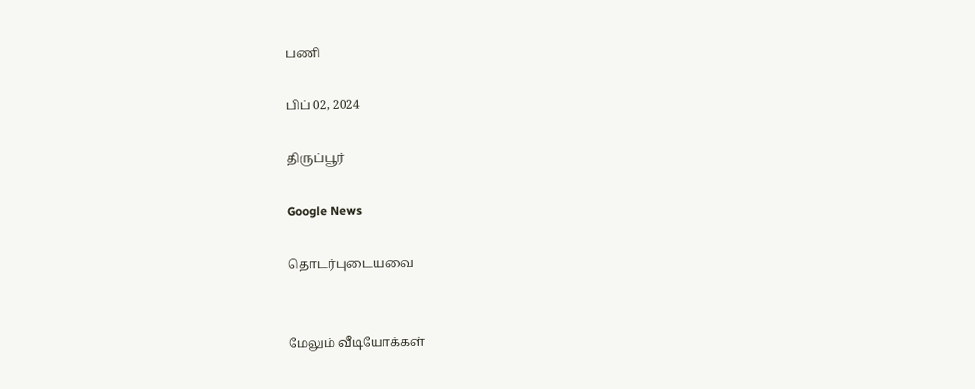பணி

பிப் 02, 2024

திருப்பூர்

Google News

தொடர்புடையவை


மேலும் வீடியோக்கள்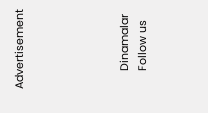Advertisement





      Dinamalar
      Follow us